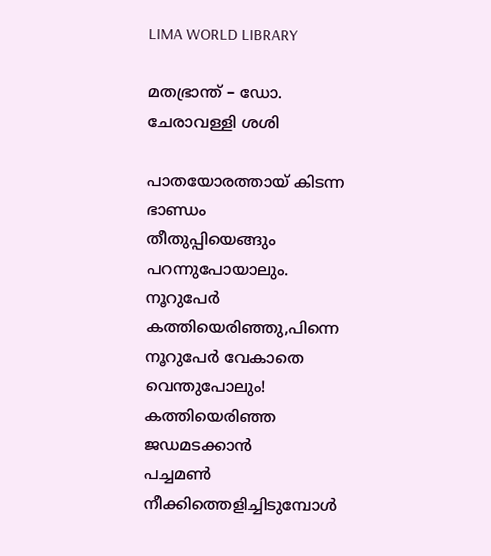LIMA WORLD LIBRARY

മതഭ്രാന്ത് – ഡോ. ചേരാവള്ളി ശശി

പാതയോരത്തായ് കിടന്ന ഭാണ്ഡം
തീതുപ്പിയെങ്ങും പറന്നുപോയാലും.
നൂറുപേര്‍ കത്തിയെരിഞ്ഞു,പിന്നെ
നൂറുപേര്‍ വേകാതെ വെന്തുപോലും!
കത്തിയെരിഞ്ഞ ജഡമടക്കാന്‍
പച്ചമണ്‍ നീക്കിത്തെളിച്ചിടുമ്പോള്‍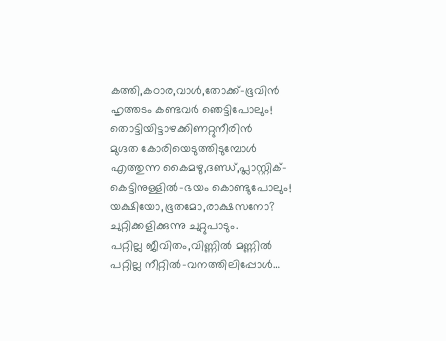കത്തി,കഠാര,വാള്‍,തോക്ക്-ഭൂവിന്‍
ഹൃത്തടം കണ്ടവര്‍ ഞെട്ടിപോലും!
തൊട്ടിയിട്ടാഴക്കിണറ്റുനീരിന്‍
മുഗ്ദത കോരിയെടുത്തിടുമ്പോള്‍
എത്തുന്ന കൈമഴു,ദണ്ഡ്,പ്ലാസ്റ്റിക്-
കെട്ടിനുള്ളില്‍-ഭയം കൊണ്ടുപോലും!
യക്ഷിയോ,ഭൂതമോ,രാക്ഷസനോ?
ചുറ്റിക്കളിക്കുന്നു ചുറ്റുപാടും.
പറ്റില്ല ജീവിതം,വിണ്ണില്‍ മണ്ണില്‍
പറ്റില്ല നീറ്റില്‍-വനത്തിലിപ്പോള്‍…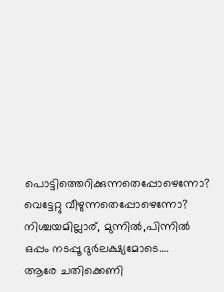പൊട്ടിത്തെറിക്കുന്നതെപ്പോഴെന്നോ?
വെട്ടേറ്റു വീഴുന്നതെപ്പോഴെന്നോ?
നിശ്ചയമില്ലാര്, മുന്നില്‍,പിന്നില്‍
ഒപ്പം നടപ്പൂ ദുര്‍ലക്ഷ്യമോടെ….
ആരേ ചതിക്കെണി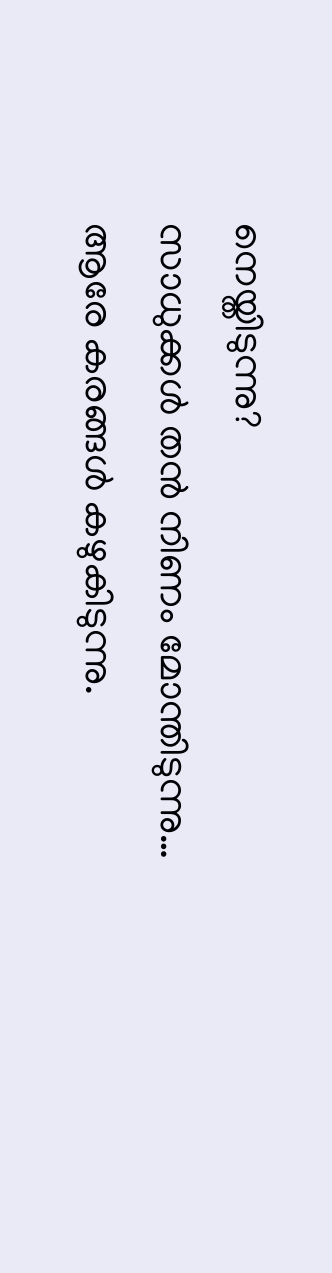നെയ്തിടുന്നു?
സാധുക്കള്‍ തന്‍ നിണം മോന്തിടുന്നു…
ആരേ കരങ്ങള്‍ കഴുകിടുന്നു.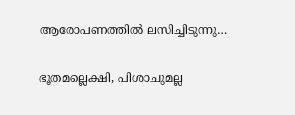ആരോപണത്തില്‍ ലസിച്ചിടുന്നു…

ഭൂതമല്ലെക്ഷി, പിശാചുമല്ല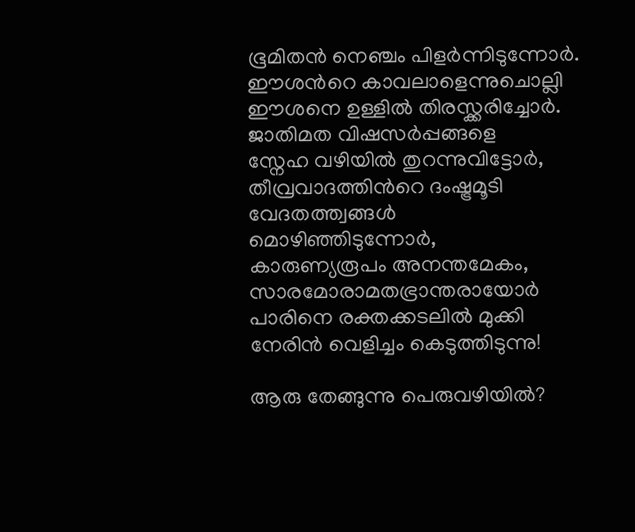ഭൂമിതന്‍ നെഞ്ചം പിളര്‍ന്നിടുന്നോര്‍.
ഈശന്‍റെ കാവലാളെന്നുചൊല്ലി
ഈശനെ ഉള്ളില്‍ തിരസ്ക്കരിച്ചോര്‍.
ജാതിമത വിഷസര്‍പ്പങ്ങളെ
സ്നേഹ വഴിയില്‍ തുറന്നുവിട്ടോര്‍,
തീവ്രവാദത്തിന്‍റെ ദംഷ്ട്രമൂടി
വേദതത്ത്വങ്ങള്‍ മൊഴിഞ്ഞിടുന്നോര്‍,
കാരുണ്യരൂപം അനന്തമേകം,
സാരമോരാമതഭ്രാന്തരായോര്‍
പാരിനെ രക്തക്കടലില്‍ മുക്കി
നേരിന്‍ വെളിച്ചം കെടുത്തിടുന്നു!

ആരു തേങ്ങുന്നു പെരുവഴിയില്‍?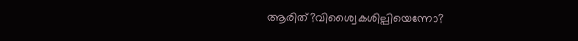ആരിത്?വിശ്വൈകശില്പിയെന്നോ?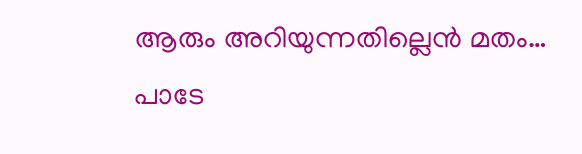ആരും അറിയുന്നതില്ലെന്‍ മതം…
പാടേ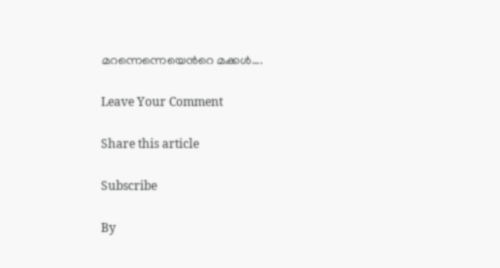മറന്നെന്നെയെന്‍റെ മക്കള്‍….

Leave Your Comment

Share this article

Subscribe

By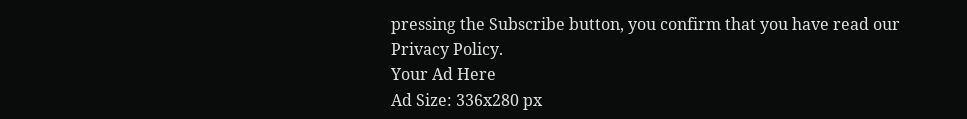pressing the Subscribe button, you confirm that you have read our Privacy Policy.
Your Ad Here
Ad Size: 336x280 px